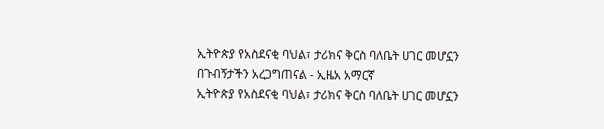ኢትዮጵያ የአስደናቂ ባህል፣ ታሪክና ቅርስ ባለቤት ሀገር መሆኗን በጉብኝታችን አረጋግጠናል - ኢዜአ አማርኛ
ኢትዮጵያ የአስደናቂ ባህል፣ ታሪክና ቅርስ ባለቤት ሀገር መሆኗን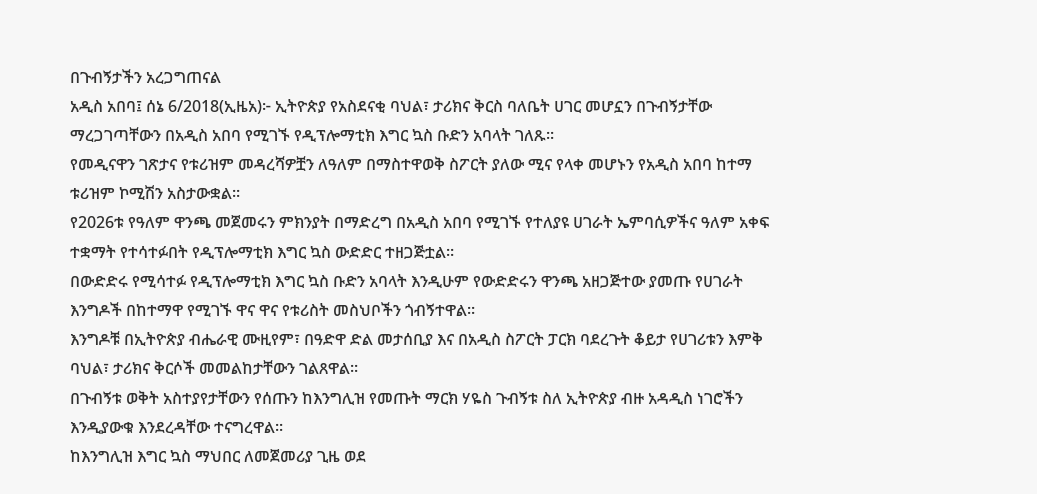በጉብኝታችን አረጋግጠናል
አዲስ አበባ፤ ሰኔ 6/2018(ኢዜአ)፦ ኢትዮጵያ የአስደናቂ ባህል፣ ታሪክና ቅርስ ባለቤት ሀገር መሆኗን በጉብኝታቸው ማረጋገጣቸውን በአዲስ አበባ የሚገኙ የዲፕሎማቲክ እግር ኳስ ቡድን አባላት ገለጹ፡፡
የመዲናዋን ገጽታና የቱሪዝም መዳረሻዎቿን ለዓለም በማስተዋወቅ ስፖርት ያለው ሚና የላቀ መሆኑን የአዲስ አበባ ከተማ ቱሪዝም ኮሚሽን አስታውቋል፡፡
የ2026ቱ የዓለም ዋንጫ መጀመሩን ምክንያት በማድረግ በአዲስ አበባ የሚገኙ የተለያዩ ሀገራት ኤምባሲዎችና ዓለም አቀፍ ተቋማት የተሳተፉበት የዲፕሎማቲክ እግር ኳስ ውድድር ተዘጋጅቷል።
በውድድሩ የሚሳተፉ የዲፕሎማቲክ እግር ኳስ ቡድን አባላት እንዲሁም የውድድሩን ዋንጫ አዘጋጅተው ያመጡ የሀገራት እንግዶች በከተማዋ የሚገኙ ዋና ዋና የቱሪስት መስህቦችን ጎብኝተዋል፡፡
እንግዶቹ በኢትዮጵያ ብሔራዊ ሙዚየም፣ በዓድዋ ድል መታሰቢያ እና በአዲስ ስፖርት ፓርክ ባደረጉት ቆይታ የሀገሪቱን እምቅ ባህል፣ ታሪክና ቅርሶች መመልከታቸውን ገልጸዋል፡፡
በጉብኝቱ ወቅት አስተያየታቸውን የሰጡን ከእንግሊዝ የመጡት ማርክ ሃዬስ ጉብኝቱ ስለ ኢትዮጵያ ብዙ አዳዲስ ነገሮችን እንዲያውቁ እንደረዳቸው ተናግረዋል፡፡
ከእንግሊዝ እግር ኳስ ማህበር ለመጀመሪያ ጊዜ ወደ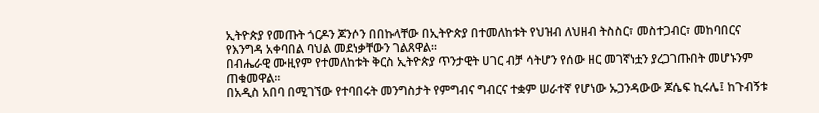ኢትዮጵያ የመጡት ጎርዶን ጆንሶን በበኩላቸው በኢትዮጵያ በተመለከቱት የህዝብ ለህዘብ ትስስር፣ መስተጋብር፣ መከባበርና የእንግዳ አቀባበል ባህል መደነቃቸውን ገልጸዋል።
በብሔራዊ ሙዚየም የተመለከቱት ቅርስ ኢትዮጵያ ጥንታዊት ሀገር ብቻ ሳትሆን የሰው ዘር መገኛነቷን ያረጋገጡበት መሆኑንም ጠቁመዋል፡፡
በአዲስ አበባ በሚገኘው የተባበሩት መንግስታት የምግብና ግብርና ተቋም ሠራተኛ የሆነው ኡጋንዳውው ጆሴፍ ኪሩሌ፤ ከጉብኝቱ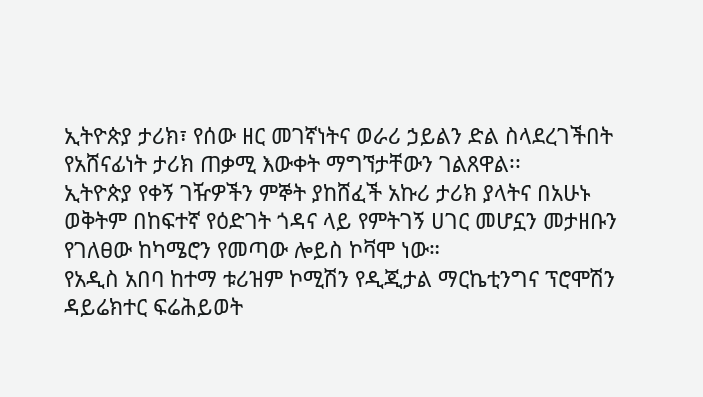ኢትዮጵያ ታሪክ፣ የሰው ዘር መገኛነትና ወራሪ ኃይልን ድል ስላደረገችበት የአሸናፊነት ታሪክ ጠቃሚ እውቀት ማግኘታቸውን ገልጸዋል፡፡
ኢትዮጵያ የቀኝ ገዥዎችን ምኞት ያከሸፈች አኩሪ ታሪክ ያላትና በአሁኑ ወቅትም በከፍተኛ የዕድገት ጎዳና ላይ የምትገኝ ሀገር መሆኗን መታዘቡን የገለፀው ከካሜሮን የመጣው ሎይስ ኮቫሞ ነው።
የአዲስ አበባ ከተማ ቱሪዝም ኮሚሽን የዲጂታል ማርኬቲንግና ፕሮሞሽን ዳይሬክተር ፍሬሕይወት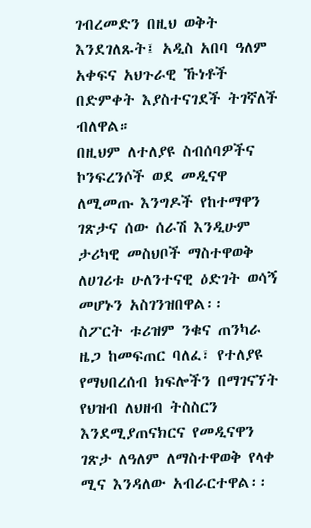ገብረመድን በዚህ ወቅት እንደገለጹት፤ አዲስ አበባ ዓለም አቀፍና አህጉራዊ ኹነቶች በድምቀት እያስተናገደች ትገኛለች ብለዋል።
በዚህም ለተለያዩ ስብሰባዎችና ኮንፍረንሶች ወደ መዲናዋ ለሚመጡ እንግዶች የከተማዋን ገጽታና ሰው ሰራሽ እንዲሁም ታሪካዊ መስህቦች ማስተዋወቅ ለሀገሪቱ ሁለንተናዊ ዕድገት ወሳኝ መሆኑን አስገንዝበዋል፡፡
ስፖርት ቱሪዝም ንቁና ጠንካራ ዜጋ ከመፍጠር ባለፈ፣ የተለያዩ የማህበረሰብ ክፍሎችን በማገናኘት የህዝብ ለህዘብ ትስስርን እንደሚያጠናክርና የመዲናዋን ገጽታ ለዓለም ለማስተዋወቅ የላቀ ሚና እንዳለው አብራርተዋል፡፡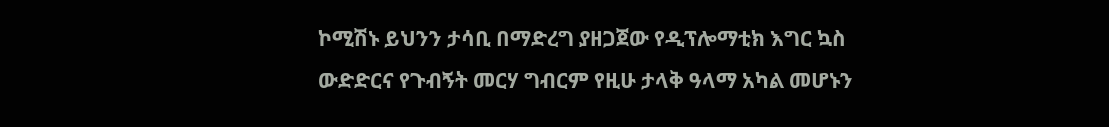ኮሚሽኑ ይህንን ታሳቢ በማድረግ ያዘጋጀው የዲፕሎማቲክ እግር ኳስ ውድድርና የጉብኝት መርሃ ግብርም የዚሁ ታላቅ ዓላማ አካል መሆኑን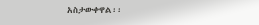አስታውቀዋል፡፡